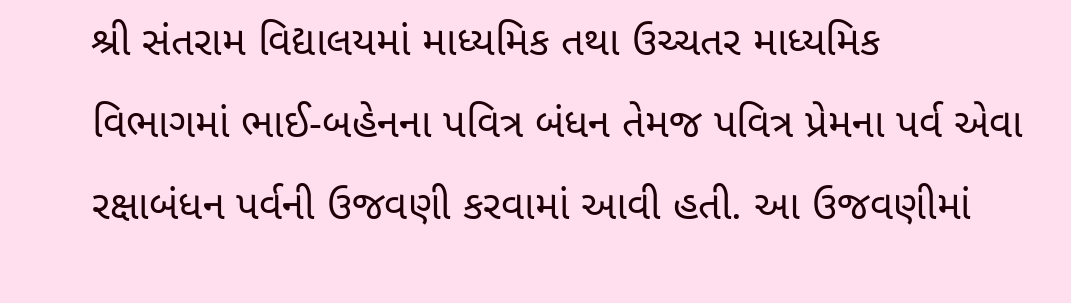શ્રી સંતરામ વિદ્યાલયમાં માધ્યમિક તથા ઉચ્ચતર માધ્યમિક વિભાગમાં ભાઈ-બહેનના પવિત્ર બંધન તેમજ પવિત્ર પ્રેમના પર્વ એવા રક્ષાબંધન પર્વની ઉજવણી કરવામાં આવી હતી. આ ઉજવણીમાં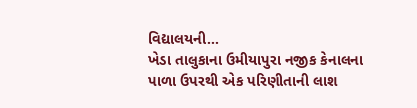વિદ્યાલયની...
ખેડા તાલુકાના ઉમીયાપુરા નજીક કેનાલના પાળા ઉપરથી એક પરિણીતાની લાશ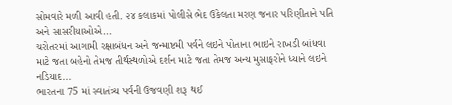સોમવારે મળી આવી હતી. ૨૪ કલાકમાં પોલીસે ભેદ ઉકેલતા મરણ જનાર પરિણીતાને પતિ અને સાસરીયાઓએ...
ચરોતરમાં આગામી રક્ષાબંધન અને જન્માષ્ટમી પર્વને લઇને પોતાના ભાઇને રાખડી બાંધવા માટે જતા બહેનો તેમજ તીર્થસ્થળોએ દર્શન માટે જતા તેમજ અન્ય મુસાફરોને ધ્યાને લઇને નડિયાદ...
ભારતના 75 માં સ્વાતંત્ર્ય પર્વની ઉજવણી શરૂ થઈ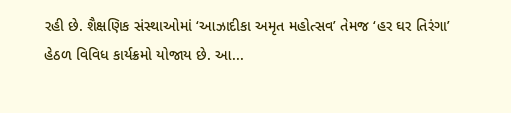રહી છે. શૈક્ષણિક સંસ્થાઓમાં ‘આઝાદીકા અમૃત મહોત્સવ’ તેમજ ‘હર ઘર તિરંગા’ હેઠળ વિવિધ કાર્યક્રમો યોજાય છે. આ...